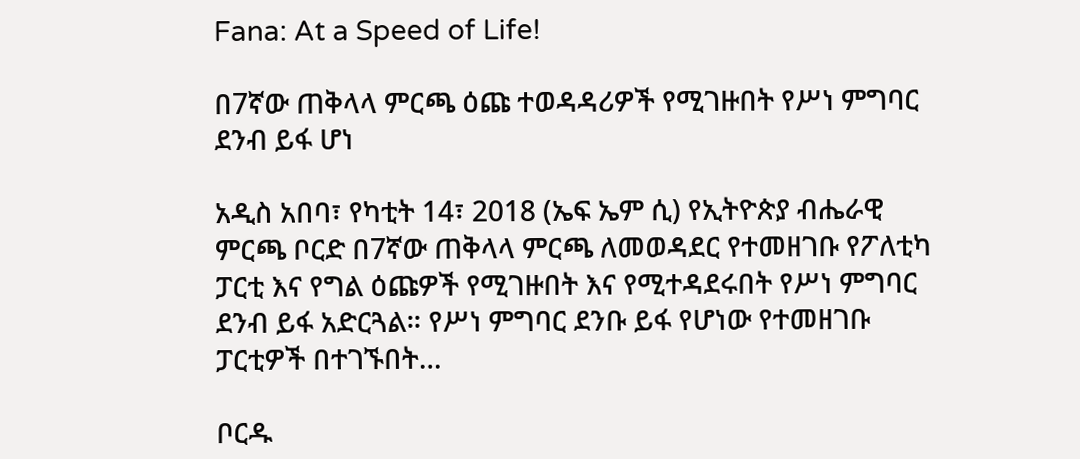Fana: At a Speed of Life!

በ7ኛው ጠቅላላ ምርጫ ዕጩ ተወዳዳሪዎች የሚገዙበት የሥነ ምግባር ደንብ ይፋ ሆነ

አዲስ አበባ፣ የካቲት 14፣ 2018 (ኤፍ ኤም ሲ) የኢትዮጵያ ብሔራዊ ምርጫ ቦርድ በ7ኛው ጠቅላላ ምርጫ ለመወዳደር የተመዘገቡ የፖለቲካ ፓርቲ እና የግል ዕጩዎች የሚገዙበት እና የሚተዳደሩበት የሥነ ምግባር ደንብ ይፋ አድርጓል። የሥነ ምግባር ደንቡ ይፋ የሆነው የተመዘገቡ ፓርቲዎች በተገኙበት…

ቦርዱ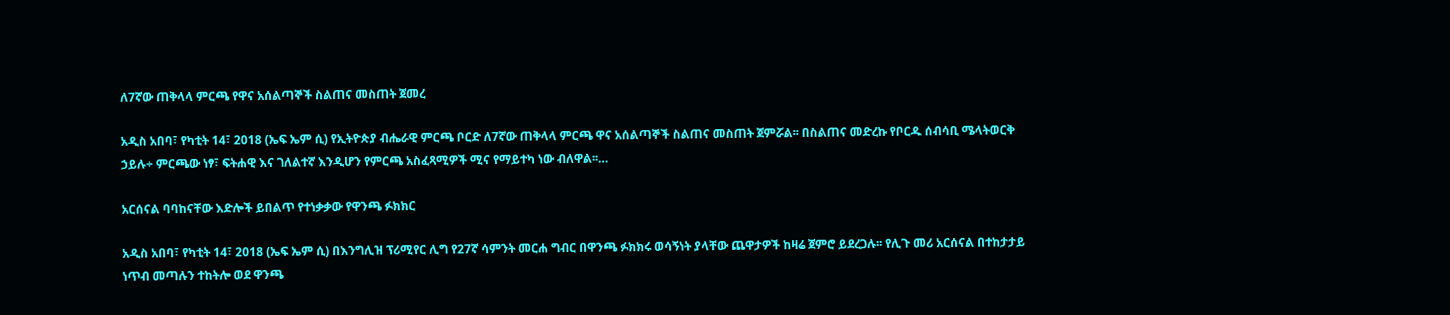ለ7ኛው ጠቅላላ ምርጫ የዋና አሰልጣኞች ስልጠና መስጠት ጀመረ

አዲስ አበባ፣ የካቲት 14፣ 2018 (ኤፍ ኤም ሲ) የኢትዮጵያ ብሔራዊ ምርጫ ቦርድ ለ7ኛው ጠቅላላ ምርጫ ዋና አሰልጣኞች ስልጠና መስጠት ጀምሯል፡፡ በስልጠና መድረኩ የቦርዱ ሰብሳቢ ሜላትወርቅ ኃይሉ÷ ምርጫው ነፃ፣ ፍትሐዊ እና ገለልተኛ እንዲሆን የምርጫ አስፈጻሚዎች ሚና የማይተካ ነው ብለዋል፡፡…

አርሰናል ባባከናቸው እድሎች ይበልጥ የተነቃቃው የዋንጫ ፉክክር

አዲስ አበባ፣ የካቲት 14፣ 2018 (ኤፍ ኤም ሲ) በእንግሊዝ ፕሪሚየር ሊግ የ27ኛ ሳምንት መርሐ ግብር በዋንጫ ፉክክሩ ወሳኝነት ያላቸው ጨዋታዎች ከዛሬ ጀምሮ ይደረጋሉ፡፡ የሊጉ መሪ አርሰናል በተከታታይ ነጥብ መጣሉን ተከትሎ ወደ ዋንጫ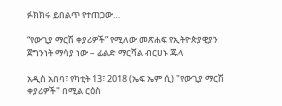ፉክክሩ ይበልጥ የተጠጋው…

“የውጊያ ማርሽ ቀያሪዎች” የሚለው መጽሐፍ የኢትዮጵያዊያን ጀግንነት ማሳያ ነው – ፊልድ ማርሻል ብርሀኑ ጁላ

አዲስ አበባ፣ የካቲት 13፣ 2018 (ኤፍ ኤም ሲ) "የውጊያ ማርሽ ቀያሪዎች" በሚል ርዕስ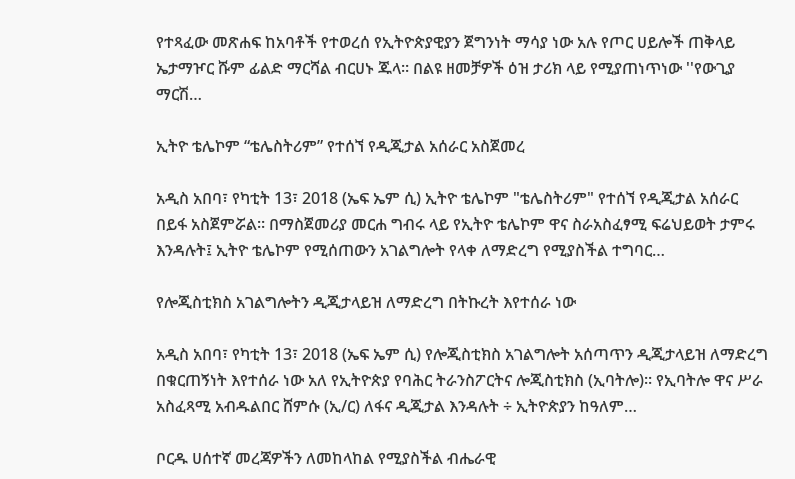የተጻፈው መጽሐፍ ከአባቶች የተወረሰ የኢትዮጵያዊያን ጀግንነት ማሳያ ነው አሉ የጦር ሀይሎች ጠቅላይ ኤታማዦር ሹም ፊልድ ማርሻል ብርሀኑ ጁላ። በልዩ ዘመቻዎች ዕዝ ታሪክ ላይ የሚያጠነጥነው ''የውጊያ ማርሽ…

ኢትዮ ቴሌኮም “ቴሌስትሪም” የተሰኘ የዲጂታል አሰራር አስጀመረ

አዲስ አበባ፣ የካቲት 13፣ 2018 (ኤፍ ኤም ሲ) ኢትዮ ቴሌኮም "ቴሌስትሪም" የተሰኘ የዲጂታል አሰራር በይፋ አስጀምሯል። በማስጀመሪያ መርሐ ግብሩ ላይ የኢትዮ ቴሌኮም ዋና ስራአስፈፃሚ ፍሬህይወት ታምሩ እንዳሉት፤ ኢትዮ ቴሌኮም የሚሰጠውን አገልግሎት የላቀ ለማድረግ የሚያስችል ተግባር…

የሎጂስቲክስ አገልግሎትን ዲጂታላይዝ ለማድረግ በትኩረት እየተሰራ ነው

አዲስ አበባ፣ የካቲት 13፣ 2018 (ኤፍ ኤም ሲ) የሎጂስቲክስ አገልግሎት አሰጣጥን ዲጂታላይዝ ለማድረግ በቁርጠኝነት እየተሰራ ነው አለ የኢትዮጵያ የባሕር ትራንስፖርትና ሎጂስቲክስ (ኢባትሎ)፡፡ የኢባትሎ ዋና ሥራ አስፈጻሚ አብዱልበር ሸምሱ (ኢ/ር) ለፋና ዲጂታል እንዳሉት ÷ ኢትዮጵያን ከዓለም…

ቦርዱ ሀሰተኛ መረጃዎችን ለመከላከል የሚያስችል ብሔራዊ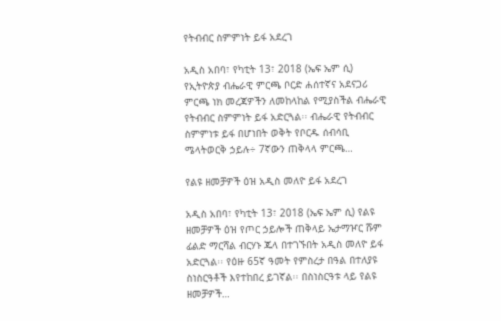የትብብር ስምምነት ይፋ አደረገ

አዲስ አበባ፣ የካቲት 13፣ 2018 (ኤፍ ኤም ሲ) የኢትዮጵያ ብሔራዊ ምርጫ ቦርድ ሐሰተኛና አደናጋሪ ምርጫ ነክ መረጃዎችን ለመከላከል የሚያስችል ብሔራዊ የትብብር ስምምነት ይፋ አድርጓል፡፡ ብሔራዊ የትብብር ስምምነቱ ይፋ በሆነበት ወቅት የቦርዱ ሰብሳቢ ሜላትወርቅ ኃይሉ÷ 7ኛውን ጠቅላላ ምርጫ…

የልዩ ዘመቻዎች ዕዝ አዲስ መለዮ ይፋ አደረገ

አዲስ አበባ፣ የካቲት 13፣ 2018 (ኤፍ ኤም ሲ) የልዩ ዘመቻዎች ዕዝ የጦር ኃይሎች ጠቅላይ ኤታማዦር ሹም ፊልድ ማርሻል ብርሃኑ ጁላ በተገኙበት አዲስ መለዮ ይፋ አድርጓል፡፡ የዕዙ 65ኛ ዓመት የምስረታ በዓል በተለያዩ ስነስርዓቶች እየተከበረ ይገኛል፡፡ በስነስርዓቱ ላይ የልዩ ዘመቻዎች…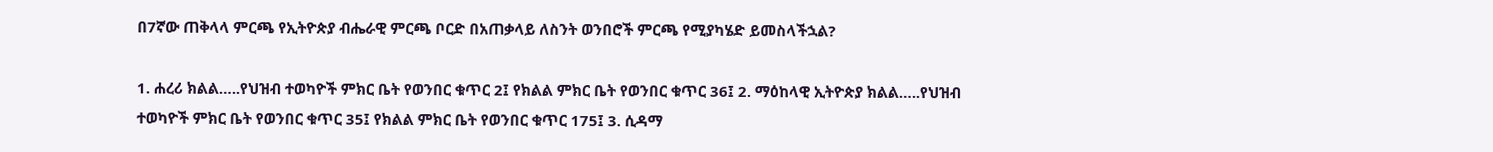በ7ኛው ጠቅላላ ምርጫ የኢትዮጵያ ብሔራዊ ምርጫ ቦርድ በአጠቃላይ ለስንት ወንበሮች ምርጫ የሚያካሄድ ይመስላችኋል?

1. ሐረሪ ክልል…..የህዝብ ተወካዮች ምክር ቤት የወንበር ቁጥር 2፤ የክልል ምክር ቤት የወንበር ቁጥር 36፤ 2. ማዕከላዊ ኢትዮጵያ ክልል…..የህዝብ ተወካዮች ምክር ቤት የወንበር ቁጥር 35፤ የክልል ምክር ቤት የወንበር ቁጥር 175፤ 3. ሲዳማ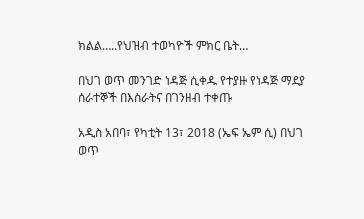ክልል…..የህዝብ ተወካዮች ምክር ቤት…

በህገ ወጥ መንገድ ነዳጅ ሲቀዱ የተያዙ የነዳጅ ማደያ ሰራተኞች በእስራትና በገንዘብ ተቀጡ

አዲስ አበባ፣ የካቲት 13፣ 2018 (ኤፍ ኤም ሲ) በህገ ወጥ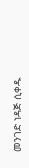መንገድ ነዳጅ ሲቀዱ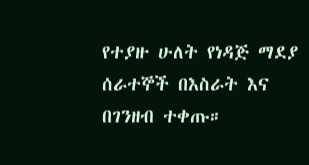የተያዙ ሁለት የነዳጅ ማደያ ሰራተኞች በእስራት እና በገንዘብ ተቀጡ።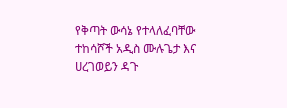የቅጣት ውሳኔ የተላለፈባቸው ተከሳሾች አዲስ ሙሉጌታ እና ሀረገወይን ዳጉ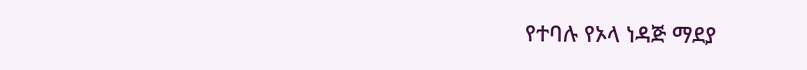የተባሉ የኦላ ነዳጅ ማደያ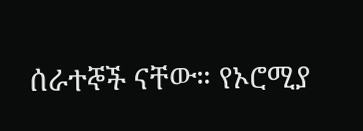ሰራተኞች ናቸው። የኦሮሚያ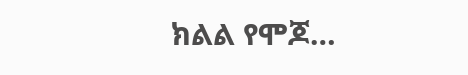ክልል የሞጆ…